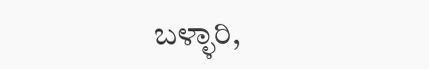ಬಳ್ಳಾರಿ,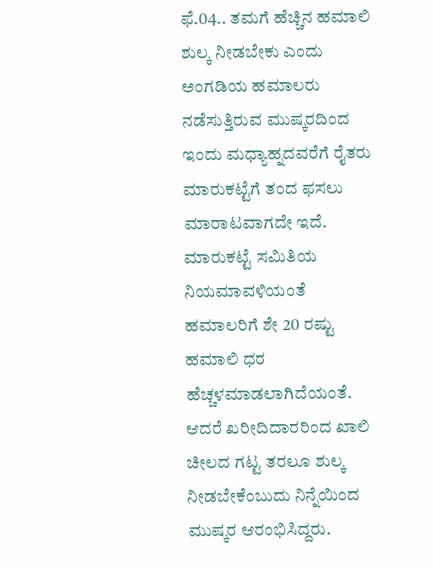ಫೆ.04.. ತಮಗೆ ಹೆಚ್ಚಿನ ಹಮಾಲಿ ಶುಲ್ಕ ನೀಡಬೇಕು ಎಂದು ಅಂಗಡಿಯ ಹಮಾಲರು ನಡೆಸುತ್ತಿರುವ ಮುಷ್ಕರದಿಂದ ಇಂದು ಮಧ್ಯಾಹ್ನದವರೆಗೆ ರೈತರು ಮಾರುಕಟ್ಟೆಗೆ ತಂದ ಫಸಲು ಮಾರಾಟವಾಗದೇ ಇದೆ.
ಮಾರುಕಟ್ಟೆ ಸಮಿತಿಯ ನಿಯಮಾವಳಿಯಂತೆ ಹಮಾಲರಿಗೆ ಶೇ 20 ರಷ್ಟು ಹಮಾಲಿ ಧರ ಹೆಚ್ಚಳಮಾಡಲಾಗಿದೆಯಂತೆ. ಆದರೆ ಖರೀದಿದಾರರಿಂದ ಖಾಲಿ ಚೀಲದ ಗಟ್ಟ ತರಲೂ ಶುಲ್ಕ ನೀಡಬೇಕೆಂಬುದು ನಿನ್ನೆಯಿಂದ ಮುಷ್ಕರ ಆರಂಭಿಸಿದ್ದರು.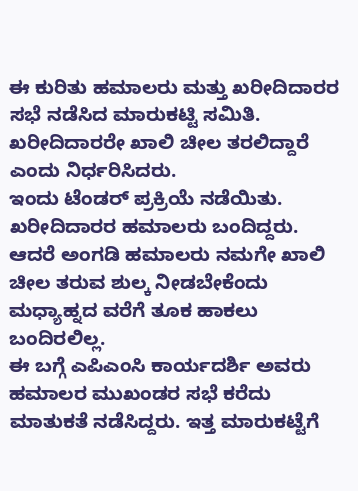ಈ ಕುರಿತು ಹಮಾಲರು ಮತ್ತು ಖರೀದಿದಾರರ ಸಭೆ ನಡೆಸಿದ ಮಾರುಕಟ್ಟಿ ಸಮಿತಿ. ಖರೀದಿದಾರರೇ ಖಾಲಿ ಚೀಲ ತರಲಿದ್ದಾರೆ ಎಂದು ನಿರ್ಧರಿಸಿದರು.
ಇಂದು ಟೆಂಡರ್ ಪ್ರಕ್ರಿಯೆ ನಡೆಯಿತು. ಖರೀದಿದಾರರ ಹಮಾಲರು ಬಂದಿದ್ದರು. ಆದರೆ ಅಂಗಡಿ ಹಮಾಲರು ನಮಗೇ ಖಾಲಿ ಚೀಲ ತರುವ ಶುಲ್ಕ ನೀಡಬೇಕೆಂದು ಮಧ್ಯಾಹ್ನದ ವರೆಗೆ ತೂಕ ಹಾಕಲು ಬಂದಿರಲಿಲ್ಲ.
ಈ ಬಗ್ಗೆ ಎಪಿಎಂಸಿ ಕಾರ್ಯದರ್ಶಿ ಅವರು ಹಮಾಲರ ಮುಖಂಡರ ಸಭೆ ಕರೆದು ಮಾತುಕತೆ ನಡೆಸಿದ್ದರು. ಇತ್ತ ಮಾರುಕಟ್ಟೆಗೆ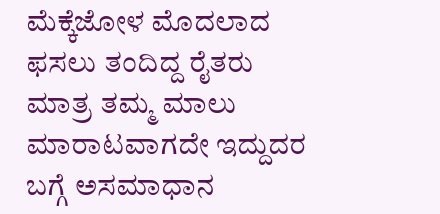ಮೆಕ್ಕೆಜೋಳ ಮೊದಲಾದ ಫಸಲು ತಂದಿದ್ದ ರೈತರು ಮಾತ್ರ ತಮ್ಮ ಮಾಲು ಮಾರಾಟವಾಗದೇ ಇದ್ದುದರ ಬಗ್ಗೆ ಅಸಮಾಧಾನ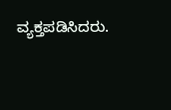ವ್ಯಕ್ತಪಡಿಸಿದರು.